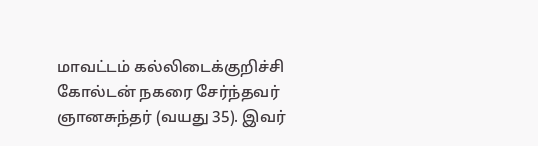மாவட்டம் கல்லிடைக்குறிச்சி கோல்டன் நகரை சேர்ந்தவர் ஞானசுந்தர் (வயது 35). இவர்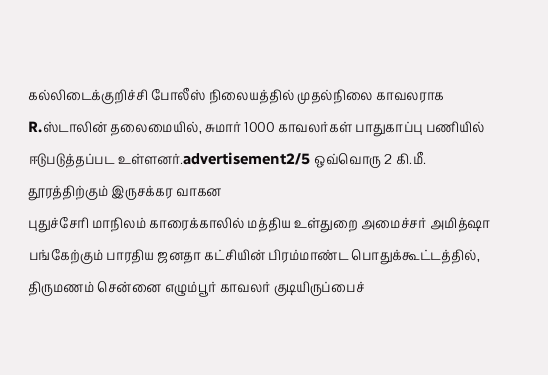கல்லிடைக்குறிச்சி போலீஸ் நிலையத்தில் முதல்நிலை காவலராக
R.ஸ்டாலின் தலைமையில், சுமார் 1000 காவலர்கள் பாதுகாப்பு பணியில் ஈடுபடுத்தப்பட உள்ளனர்.advertisement2/5 ஒவ்வொரு 2 கி.மீ. தூரத்திற்கும் இருசக்கர வாகன
புதுச்சேரி மாநிலம் காரைக்காலில் மத்திய உள்துறை அமைச்சர் அமித்ஷா பங்கேற்கும் பாரதிய ஜனதா கட்சியின் பிரம்மாண்ட பொதுக்கூட்டத்தில்,
திருமணம் சென்னை எழும்பூர் காவலர் குடியிருப்பைச்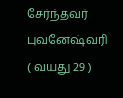சேர்ந்தவர் புவனேஷ்வரி ( வயது 29 )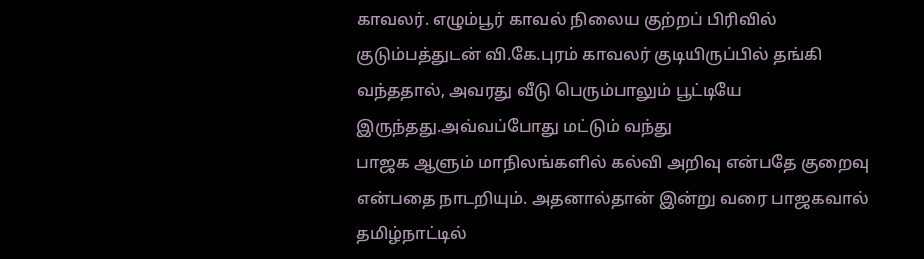காவலர். எழும்பூர் காவல் நிலைய குற்றப் பிரிவில்
குடும்பத்துடன் வி.கே.புரம் காவலர் குடியிருப்பில் தங்கி வந்ததால், அவரது வீடு பெரும்பாலும் பூட்டியே இருந்தது.அவ்வப்போது மட்டும் வந்து
பாஜக ஆளும் மாநிலங்களில் கல்வி அறிவு என்பதே குறைவு என்பதை நாடறியும். அதனால்தான் இன்று வரை பாஜகவால் தமிழ்நாட்டில்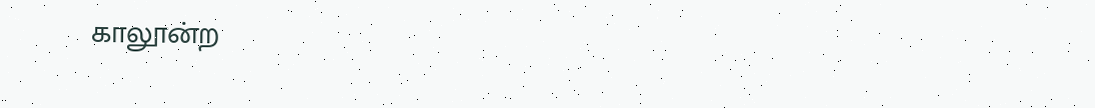காலூன்ற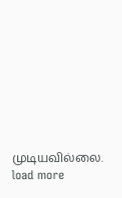முடியவில்லை.
load more